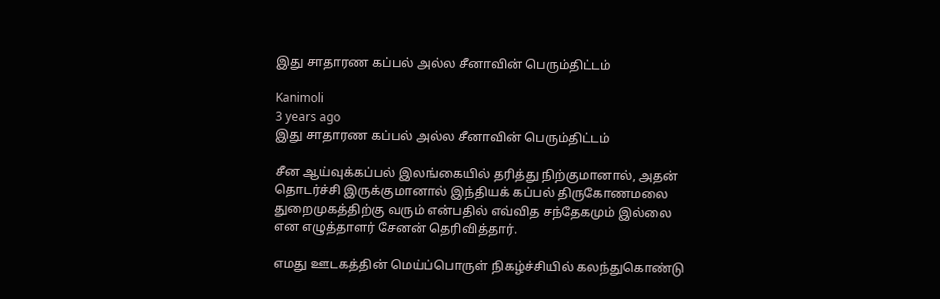இது சாதாரண கப்பல் அல்ல சீனாவின் பெரும்திட்டம்

Kanimoli
3 years ago
இது சாதாரண கப்பல் அல்ல சீனாவின் பெரும்திட்டம்

சீன ஆய்வுக்கப்பல் இலங்கையில் தரித்து நிற்குமானால், அதன் தொடர்ச்சி இருக்குமானால் இந்தியக் கப்பல் திருகோணமலை துறைமுகத்திற்கு வரும் என்பதில் எவ்வித சந்தேகமும் இல்லை என எழுத்தாளர் சேனன் தெரிவித்தார்.

எமது ஊடகத்தின் மெய்ப்பொருள் நிகழ்ச்சியில் கலந்துகொண்டு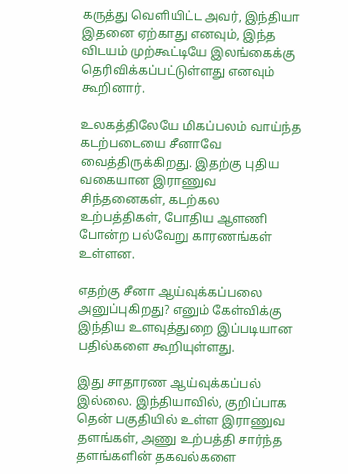கருத்து வெளியிட்ட அவர், இந்தியா இதனை ஏற்காது எனவும், இந்த விடயம் முற்கூட்டியே இலங்கைக்கு தெரிவிக்கப்பட்டுள்ளது எனவும் கூறினார்.

உலகத்திலேயே மிகப்பலம் வாய்ந்த கடற்படையை சீனாவே வைத்திருக்கிறது. இதற்கு புதிய வகையான இராணுவ சிந்தனைகள், கடற்கல உற்பத்திகள், போதிய ஆளணி போன்ற பல்வேறு காரணங்கள் உள்ளன.

எதற்கு சீனா ஆய்வுக்கப்பலை அனுப்புகிறது? எனும் கேள்விக்கு இந்திய உளவுத்துறை இப்படியான பதில்களை கூறியுள்ளது.

இது சாதாரண ஆய்வுக்கப்பல் இல்லை. இந்தியாவில், குறிப்பாக தென் பகுதியில் உள்ள இராணுவ தளங்கள், அணு உற்பத்தி சார்ந்த தளங்களின் தகவல்களை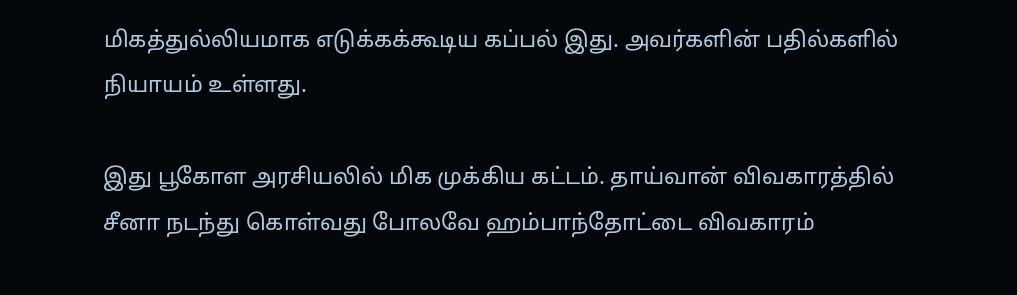மிகத்துல்லியமாக எடுக்கக்கூடிய கப்பல் இது. அவர்களின் பதில்களில் நியாயம் உள்ளது.

இது பூகோள அரசியலில் மிக முக்கிய கட்டம். தாய்வான் விவகாரத்தில் சீனா நடந்து கொள்வது போலவே ஹம்பாந்தோட்டை விவகாரம்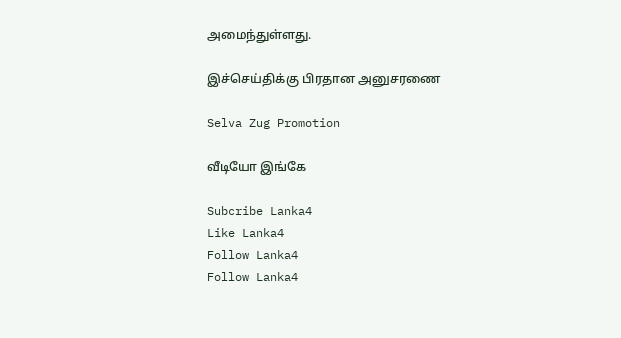அமைந்துள்ளது.

இச்செய்திக்கு பிரதான அனுசரணை

Selva Zug Promotion

வீடியோ இங்கே

Subcribe Lanka4
Like Lanka4
Follow Lanka4
Follow Lanka4